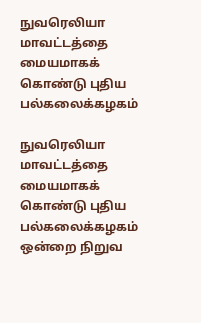நுவரெலியா மாவட்டத்தை மையமாகக் கொண்டு புதிய பல்கலைக்கழகம்

நுவரெலியா மாவட்டத்தை மையமாகக் கொண்டு புதிய பல்கலைக்கழகம் ஒன்றை நிறுவ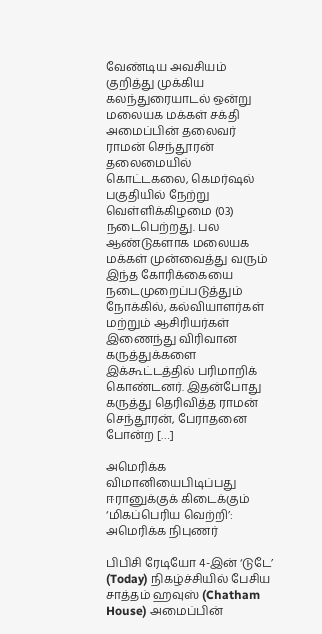வேண்டிய அவசியம் குறித்து முக்கிய கலந்துரையாடல் ஒன்று மலையக மக்கள் சக்தி அமைப்பின் தலைவர் ராமன் செந்தூரன் தலைமையில் கொட்டகலை, கெமர்ஷல் பகுதியில் நேற்று வெள்ளிக்கிழமை (03) நடைபெற்றது. பல ஆண்டுகளாக மலையக மக்கள் முன்வைத்து வரும் இந்த கோரிக்கையை நடைமுறைப்படுத்தும் நோக்கில், கல்வியாளர்கள் மற்றும் ஆசிரியர்கள் இணைந்து விரிவான கருத்துக்களை இக்கூட்டத்தில் பரிமாறிக் கொண்டனர். இதன்போது கருத்து தெரிவித்த ராமன் செந்தூரன், பேராதனை போன்ற […]

அமெரிக்க விமானியைபிடிப்பது ஈரானுக்குக் கிடைக்கும் ‘மிகப்பெரிய வெற்றி’: அமெரிக்க நிபுணர்

பிபிசி ரேடியோ 4-இன் ‘டுடே’ (Today) நிகழ்ச்சியில் பேசிய சாத்தம் ஹவுஸ் (Chatham House) அமைப்பின்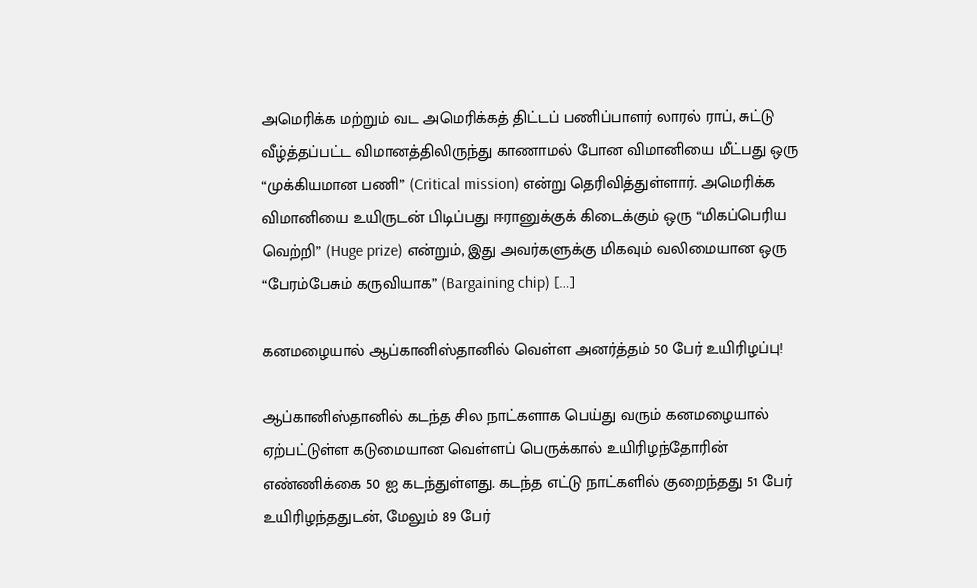அமெரிக்க மற்றும் வட அமெரிக்கத் திட்டப் பணிப்பாளர் லாரல் ராப், சுட்டு வீழ்த்தப்பட்ட விமானத்திலிருந்து காணாமல் போன விமானியை மீட்பது ஒரு “முக்கியமான பணி” (Critical mission) என்று தெரிவித்துள்ளார். அமெரிக்க விமானியை உயிருடன் பிடிப்பது ஈரானுக்குக் கிடைக்கும் ஒரு “மிகப்பெரிய வெற்றி” (Huge prize) என்றும், இது அவர்களுக்கு மிகவும் வலிமையான ஒரு “பேரம்பேசும் கருவியாக” (Bargaining chip) […]

கனமழையால் ஆப்கானிஸ்தானில் வெள்ள அனர்த்தம் 50 பேர் உயிரிழப்பு!

ஆப்கானிஸ்தானில் கடந்த சில நாட்களாக பெய்து வரும் கனமழையால் ஏற்பட்டுள்ள கடுமையான வெள்ளப் பெருக்கால் உயிரிழந்தோரின் எண்ணிக்கை 50 ஐ கடந்துள்ளது. கடந்த எட்டு நாட்களில் குறைந்தது 51 பேர் உயிரிழந்ததுடன், மேலும் 89 பேர்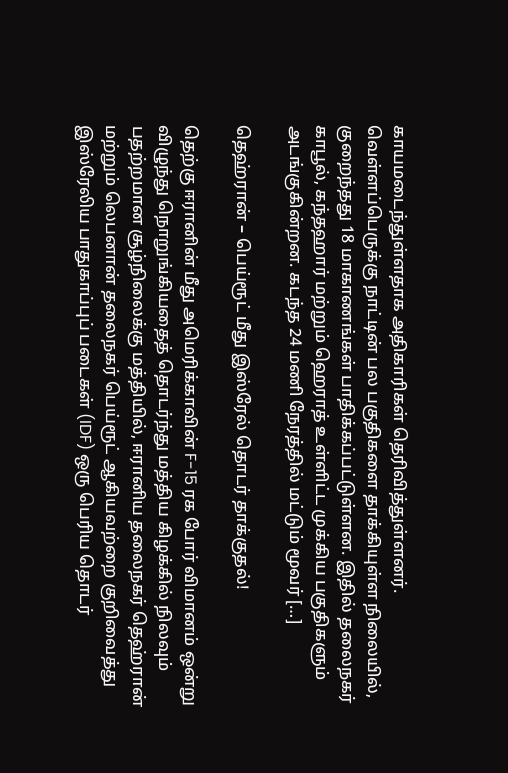காயமடைந்துள்ளதாக அதிகாரிகள் தெரிவித்துள்ளனர். வெள்ளப்பெருக்கு நாட்டின் பல பகுதிகளை தாக்கியுள்ள நிலையில், குறைந்தது 18 மாகாணங்கள் பாதிக்கப்பட்டுள்ளன. இதில் தலைநகர் காபூல், கந்தஹார் மற்றும் ஹெராத் உள்ளிட்ட முக்கிய பகுதிகளும் அடங்குகின்றன. கடந்த 24 மணி நேரத்தில் மட்டும் மூவர் […]

தெஹ்ரான் – பெய்ரூட் மீது இஸ்ரேல் தொடர் தாக்குதல்!

தெற்கு ஈரானின் மீது அமெரிக்காவின் F-15 ரக போர் விமானம் ஒன்று விழுந்து நொறுங்கியதைத் தொடர்ந்து மத்திய கிழக்கில் நிலவும் பதற்றமான சூழ்நிலைக்கு மத்தியில், ஈரானிய தலைநகர் தெஹ்ரான் மற்றும் லெபனான் தலைநகர் பெய்ரூட் ஆகியவற்றை குறிவைத்து இஸ்ரேலிய பாதுகாப்புப் படைகள் (IDF) ஒரு பெரிய தொடர்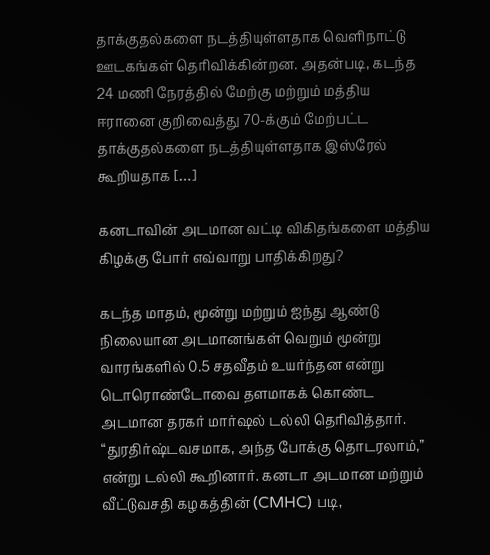தாக்குதல்களை நடத்தியுள்ளதாக வெளிநாட்டு ஊடகங்கள் தெரிவிக்கின்றன. அதன்படி, கடந்த 24 மணி நேரத்தில் மேற்கு மற்றும் மத்திய ஈரானை குறிவைத்து 70-க்கும் மேற்பட்ட தாக்குதல்களை நடத்தியுள்ளதாக இஸ்ரேல் கூறியதாக […]

கனடாவின் அடமான வட்டி விகிதங்களை மத்திய கிழக்கு போர் எவ்வாறு பாதிக்கிறது?

கடந்த மாதம், மூன்று மற்றும் ஐந்து ஆண்டு நிலையான அடமானங்கள் வெறும் மூன்று வாரங்களில் 0.5 சதவீதம் உயர்ந்தன என்று டொரொண்டோவை தளமாகக் கொண்ட அடமான தரகர் மார்ஷல் டல்லி தெரிவித்தார். “துரதிர்ஷ்டவசமாக, அந்த போக்கு தொடரலாம்,” என்று டல்லி கூறினார். கனடா அடமான மற்றும் வீட்டுவசதி கழகத்தின் (CMHC) படி,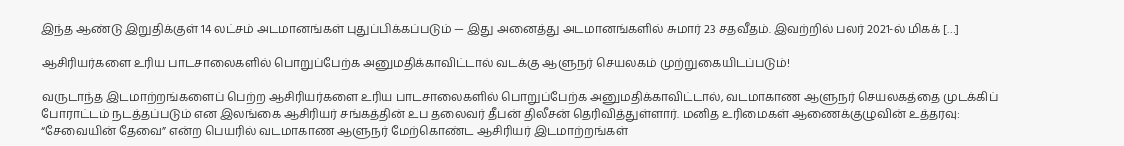இந்த ஆண்டு இறுதிக்குள் 14 லட்சம் அடமானங்கள் புதுப்பிக்கப்படும் — இது அனைத்து அடமானங்களில் சுமார் 23 சதவீதம். இவற்றில் பலர் 2021-ல் மிகக் […]

ஆசிரியர்களை உரிய பாடசாலைகளில் பொறுப்பேற்க அனுமதிக்காவிட்டால் வடக்கு ஆளுநர் செயலகம் முற்றுகையிடப்படும்!

வருடாந்த இடமாற்றங்களைப் பெற்ற ஆசிரியர்களை உரிய பாடசாலைகளில் பொறுப்பேற்க அனுமதிக்காவிட்டால், வடமாகாண ஆளுநர் செயலகத்தை முடக்கிப் போராட்டம் நடத்தப்படும் என இலங்கை ஆசிரியர் சங்கத்தின் உப தலைவர் தீபன் திலீசன் தெரிவித்துள்ளார். மனித உரிமைகள் ஆணைக்குழுவின் உத்தரவு: “சேவையின் தேவை” என்ற பெயரில் வடமாகாண ஆளுநர் மேற்கொண்ட ஆசிரியர் இடமாற்றங்கள்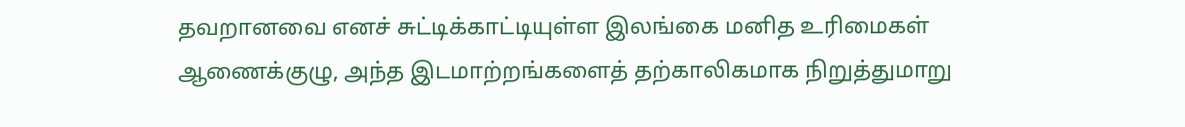தவறானவை எனச் சுட்டிக்காட்டியுள்ள இலங்கை மனித உரிமைகள் ஆணைக்குழு, அந்த இடமாற்றங்களைத் தற்காலிகமாக நிறுத்துமாறு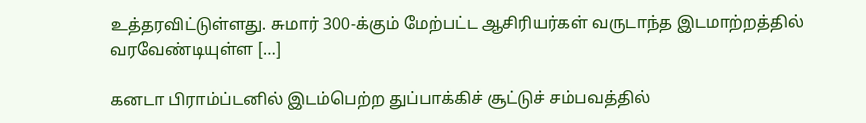உத்தரவிட்டுள்ளது. சுமார் 300-க்கும் மேற்பட்ட ஆசிரியர்கள் வருடாந்த இடமாற்றத்தில் வரவேண்டியுள்ள […]

கனடா பிராம்ப்டனில் இடம்பெற்ற துப்பாக்கிச் சூட்டுச் சம்பவத்தில்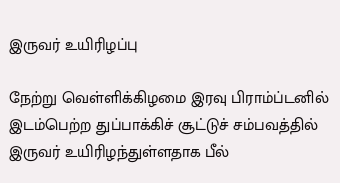இருவர் உயிரிழப்பு

நேற்று வெள்ளிக்கிழமை இரவு பிராம்ப்டனில் இடம்பெற்ற துப்பாக்கிச் சூட்டுச் சம்பவத்தில் இருவர் உயிரிழந்துள்ளதாக பீல்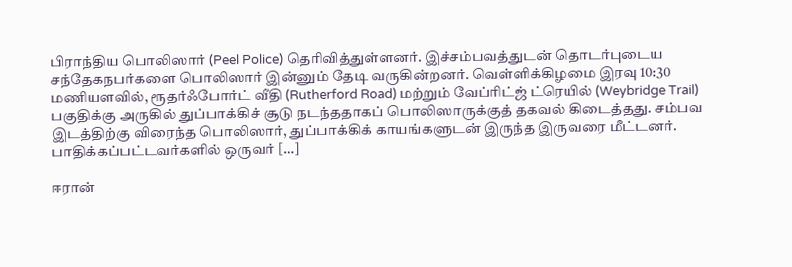பிராந்திய பொலிஸார் (Peel Police) தெரிவித்துள்ளனர். இச்சம்பவத்துடன் தொடர்புடைய சந்தேகநபர்களை பொலிஸார் இன்னும் தேடி வருகின்றனர். வெள்ளிக்கிழமை இரவு 10:30 மணியளவில், ரூதர்ஃபோர்ட் வீதி (Rutherford Road) மற்றும் வேப்ரிட்ஜ் ட்ரெயில் (Weybridge Trail) பகுதிக்கு அருகில் துப்பாக்கிச் சூடு நடந்ததாகப் பொலிஸாருக்குத் தகவல் கிடைத்தது. சம்பவ இடத்திற்கு விரைந்த பொலிஸார், துப்பாக்கிக் காயங்களுடன் இருந்த இருவரை மீட்டனர். பாதிக்கப்பட்டவர்களில் ஒருவர் […]

ஈரான்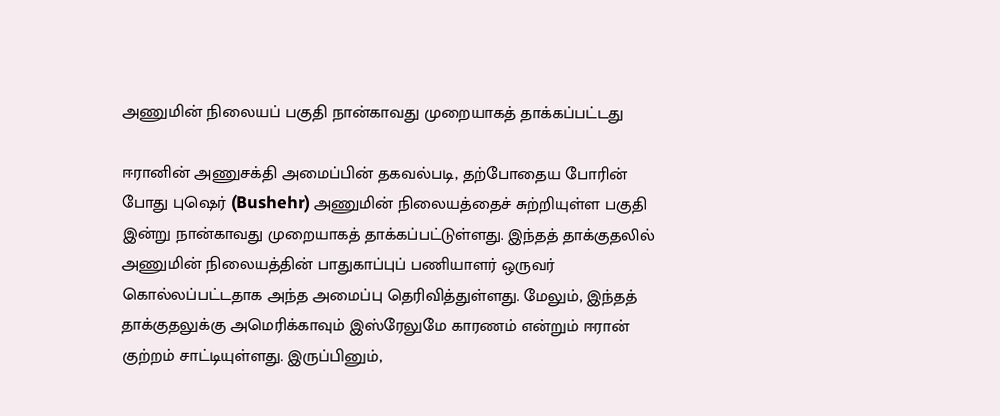அணுமின் நிலையப் பகுதி நான்காவது முறையாகத் தாக்கப்பட்டது

ஈரானின் அணுசக்தி அமைப்பின் தகவல்படி, தற்போதைய போரின் போது புஷெர் (Bushehr) அணுமின் நிலையத்தைச் சுற்றியுள்ள பகுதி இன்று நான்காவது முறையாகத் தாக்கப்பட்டுள்ளது. இந்தத் தாக்குதலில் அணுமின் நிலையத்தின் பாதுகாப்புப் பணியாளர் ஒருவர் கொல்லப்பட்டதாக அந்த அமைப்பு தெரிவித்துள்ளது. மேலும், இந்தத் தாக்குதலுக்கு அமெரிக்காவும் இஸ்ரேலுமே காரணம் என்றும் ஈரான் குற்றம் சாட்டியுள்ளது. இருப்பினும்,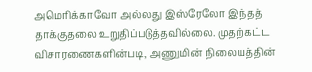அமெரிக்காவோ அல்லது இஸ்ரேலோ இந்தத் தாக்குதலை உறுதிப்படுத்தவில்லை. முதற்கட்ட விசாரணைகளின்படி, அணுமின் நிலையத்தின்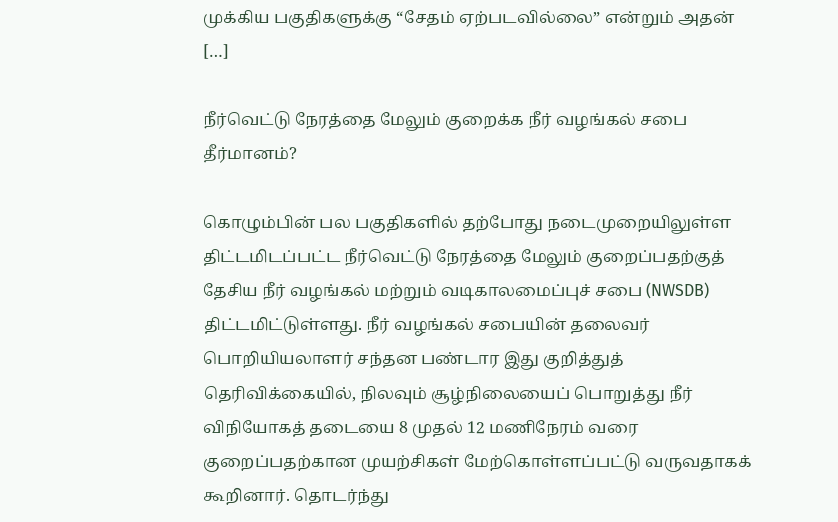முக்கிய பகுதிகளுக்கு “சேதம் ஏற்படவில்லை” என்றும் அதன் […]

நீர்வெட்டு நேரத்தை மேலும் குறைக்க நீர் வழங்கல் சபை தீர்மானம்?

கொழும்பின் பல பகுதிகளில் தற்போது நடைமுறையிலுள்ள திட்டமிடப்பட்ட நீர்வெட்டு நேரத்தை மேலும் குறைப்பதற்குத் தேசிய நீர் வழங்கல் மற்றும் வடிகாலமைப்புச் சபை (NWSDB) திட்டமிட்டுள்ளது. நீர் வழங்கல் சபையின் தலைவர் பொறியியலாளர் சந்தன பண்டார இது குறித்துத் தெரிவிக்கையில், நிலவும் சூழ்நிலையைப் பொறுத்து நீர் விநியோகத் தடையை 8 முதல் 12 மணிநேரம் வரை குறைப்பதற்கான முயற்சிகள் மேற்கொள்ளப்பட்டு வருவதாகக் கூறினார். தொடர்ந்து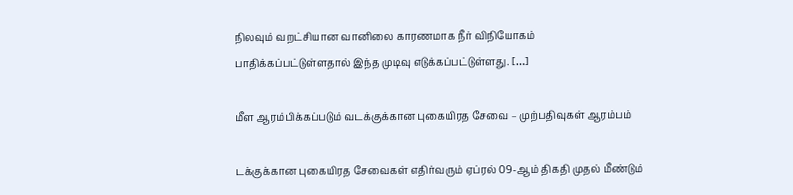நிலவும் வறட்சியான வானிலை காரணமாக நீர் விநியோகம் பாதிக்கப்பட்டுள்ளதால் இந்த முடிவு எடுக்கப்பட்டுள்ளது. […]

மீள ஆரம்பிக்கப்படும் வடக்குக்கான புகையிரத சேவை – முற்பதிவுகள் ஆரம்பம்

டக்குக்கான புகையிரத சேவைகள் எதிர்வரும் ஏப்ரல் 09-ஆம் திகதி முதல் மீண்டும்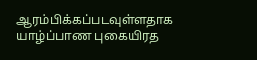ஆரம்பிக்கப்படவுள்ளதாக யாழ்ப்பாண புகையிரத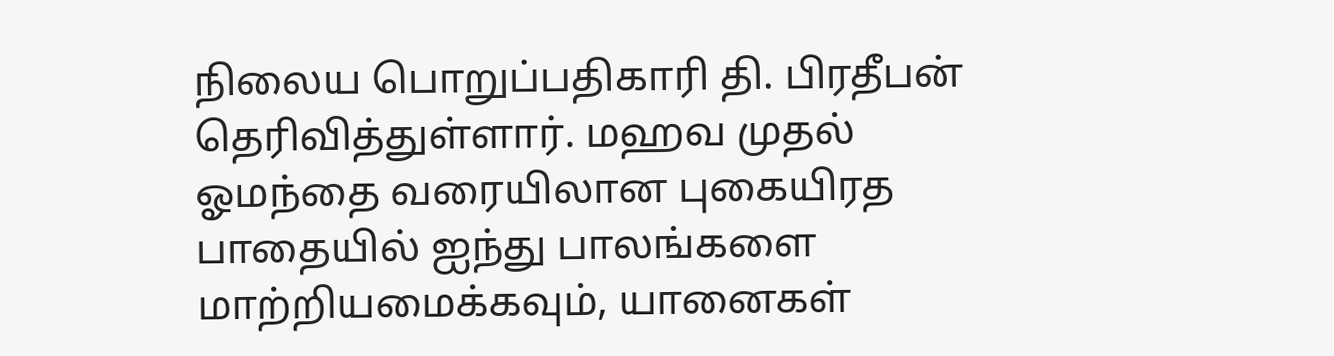நிலைய பொறுப்பதிகாரி தி. பிரதீபன் தெரிவித்துள்ளார். மஹவ முதல் ஓமந்தை வரையிலான புகையிரத பாதையில் ஐந்து பாலங்களை மாற்றியமைக்கவும், யானைகள்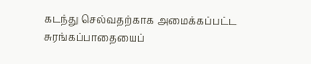கடந்து செல்வதற்காக அமைக்கப்பட்ட சுரங்கப்பாதையைப்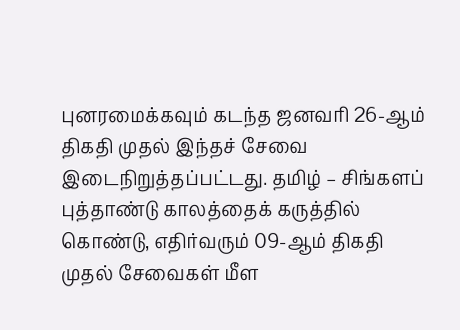புனரமைக்கவும் கடந்த ஜனவரி 26-ஆம் திகதி முதல் இந்தச் சேவை இடைநிறுத்தப்பட்டது. தமிழ் – சிங்களப் புத்தாண்டு காலத்தைக் கருத்தில் கொண்டு, எதிர்வரும் 09-ஆம் திகதி முதல் சேவைகள் மீள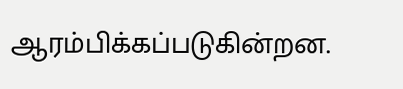ஆரம்பிக்கப்படுகின்றன.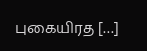புகையிரத […]